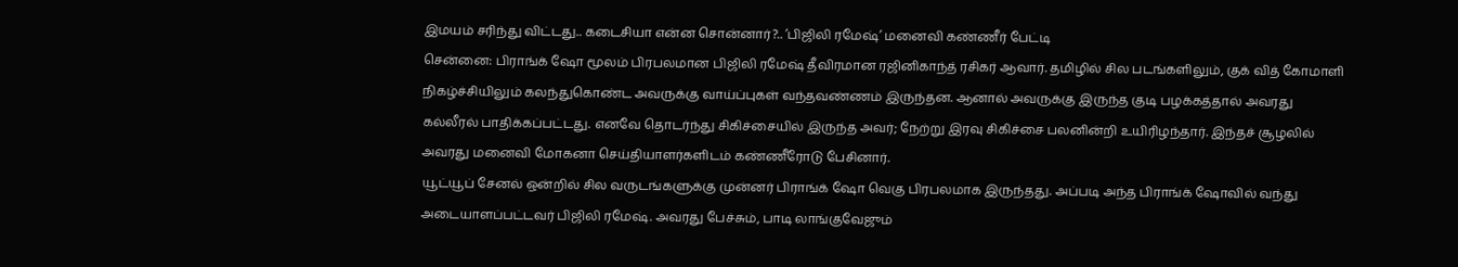இமயம் சரிந்து விட்டது.. கடைசியா என்ன சொன்னார்?.. ’பிஜிலி ரமேஷ்’ மனைவி கண்ணீர் பேட்டி
சென்னை: பிராங்க் ஷோ மூலம் பிரபலமான பிஜிலி ரமேஷ் தீவிரமான ரஜினிகாந்த் ரசிகர் ஆவார். தமிழில் சில படங்களிலும், குக் வித் கோமாளி நிகழ்ச்சியிலும் கலந்துகொண்ட அவருக்கு வாய்ப்புகள் வந்தவண்ணம் இருந்தன. ஆனால் அவருக்கு இருந்த குடி பழக்கத்தால் அவரது கல்லீரல் பாதிக்கப்பட்டது. எனவே தொடர்ந்து சிகிச்சையில் இருந்த அவர்; நேற்று இரவு சிகிச்சை பலனின்றி உயிரிழந்தார். இந்தச் சூழலில் அவரது மனைவி மோகனா செய்தியாளர்களிடம் கண்ணீரோடு பேசினார்.
யூட்யூப் சேனல் ஒன்றில் சில வருடங்களுக்கு முன்னர் பிராங்க் ஷோ வெகு பிரபலமாக இருந்தது. அப்படி அந்த பிராங்க் ஷோவில் வந்து அடையாளப்பட்டவர் பிஜிலி ரமேஷ். அவரது பேச்சும், பாடி லாங்குவேஜும்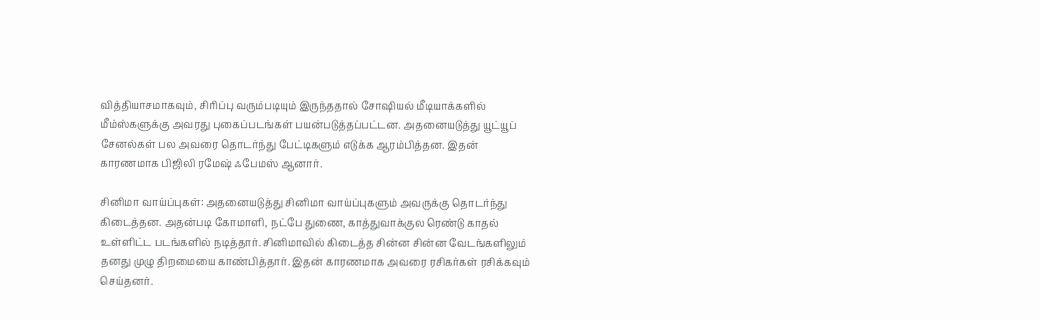வித்தியாசமாகவும், சிரிப்பு வரும்படியும் இருந்ததால் சோஷியல் மீடியாக்களில் மீம்ஸ்களுக்கு அவரது புகைப்படங்கள் பயன்படுத்தப்பட்டன. அதனையடுத்து யூட்யூப் சேனல்கள் பல அவரை தொடர்ந்து பேட்டிகளும் எடுக்க ஆரம்பித்தன. இதன் காரணமாக பிஜிலி ரமேஷ் ஃபேமஸ் ஆனார்.

சினிமா வாய்ப்புகள்: அதனையடுத்து சினிமா வாய்ப்புகளும் அவருக்கு தொடர்ந்து கிடைத்தன. அதன்படி கோமாளி, நட்பே துணை, காத்துவாக்குல ரெண்டு காதல் உள்ளிட்ட படங்களில் நடித்தார். சினிமாவில் கிடைத்த சின்ன சின்ன வேடங்களிலும் தனது முழு திறமையை காண்பித்தார். இதன் காரணமாக அவரை ரசிகர்கள் ரசிக்கவும் செய்தனர்.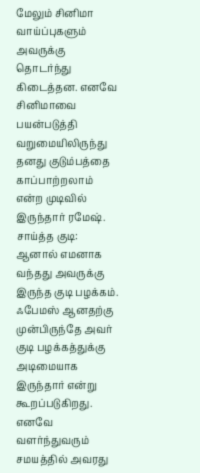மேலும் சினிமா வாய்ப்புகளும் அவருக்கு தொடர்ந்து கிடைத்தன. எனவே சினிமாவை பயன்படுத்தி வறுமையிலிருந்து தனது குடும்பத்தை காப்பாற்றலாம் என்ற முடிவில் இருந்தார் ரமேஷ்.
சாய்த்த குடி: ஆனால் எமனாக வந்தது அவருக்கு இருந்த குடி பழக்கம். ஃபேமஸ் ஆனதற்கு முன்பிருந்தே அவர் குடி பழக்கத்துக்கு அடிமையாக இருந்தார் என்று கூறப்படுகிறது. எனவே வளர்ந்துவரும் சமயத்தில் அவரது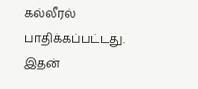கல்லீரல் பாதிக்கப்பட்டது. இதன்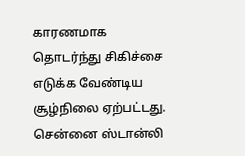காரணமாக தொடர்ந்து சிகிச்சை எடுக்க வேண்டிய சூழ்நிலை ஏற்பட்டது. சென்னை ஸ்டான்லி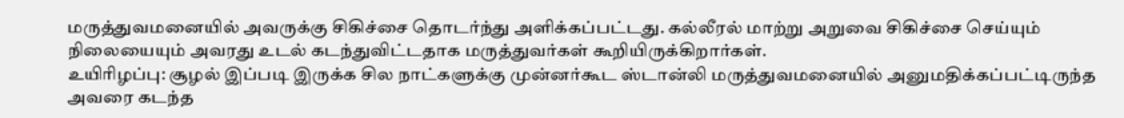மருத்துவமனையில் அவருக்கு சிகிச்சை தொடர்ந்து அளிக்கப்பட்டது. கல்லீரல் மாற்று அறுவை சிகிச்சை செய்யும் நிலையையும் அவரது உடல் கடந்துவிட்டதாக மருத்துவர்கள் கூறியிருக்கிறார்கள்.
உயிரிழப்பு: சூழல் இப்படி இருக்க சில நாட்களுக்கு முன்னர்கூட ஸ்டான்லி மருத்துவமனையில் அனுமதிக்கப்பட்டிருந்த அவரை கடந்த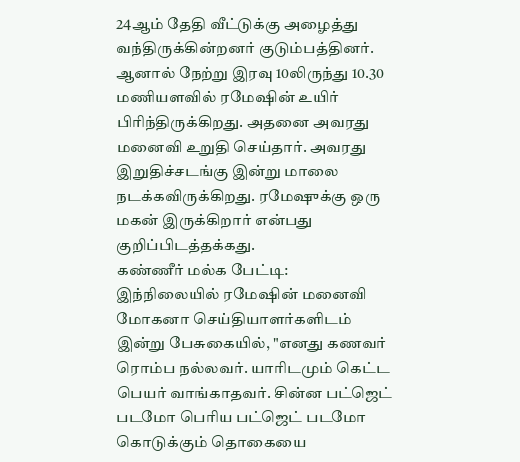24ஆம் தேதி வீட்டுக்கு அழைத்து வந்திருக்கின்றனர் குடும்பத்தினர். ஆனால் நேற்று இரவு 10லிருந்து 10.30 மணியளவில் ரமேஷின் உயிர் பிரிந்திருக்கிறது. அதனை அவரது மனைவி உறுதி செய்தார். அவரது இறுதிச்சடங்கு இன்று மாலை நடக்கவிருக்கிறது. ரமேஷுக்கு ஒரு மகன் இருக்கிறார் என்பது குறிப்பிடத்தக்கது.
கண்ணீர் மல்க பேட்டி: இந்நிலையில் ரமேஷின் மனைவி மோகனா செய்தியாளர்களிடம் இன்று பேசுகையில், "எனது கணவர் ரொம்ப நல்லவர். யாரிடமும் கெட்ட பெயர் வாங்காதவர். சின்ன பட்ஜெட் படமோ பெரிய பட்ஜெட் படமோ கொடுக்கும் தொகையை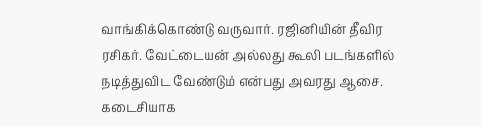வாங்கிக்கொண்டு வருவார். ரஜினியின் தீவிர ரசிகர். வேட்டையன் அல்லது கூலி படங்களில் நடித்துவிட வேண்டும் என்பது அவரது ஆசை.
கடைசியாக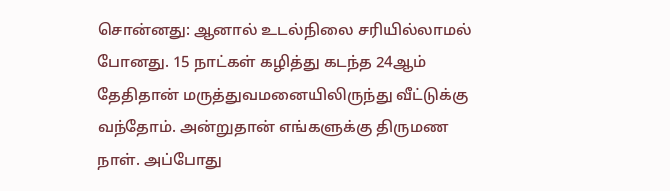சொன்னது: ஆனால் உடல்நிலை சரியில்லாமல் போனது. 15 நாட்கள் கழித்து கடந்த 24ஆம் தேதிதான் மருத்துவமனையிலிருந்து வீட்டுக்கு வந்தோம். அன்றுதான் எங்களுக்கு திருமண நாள். அப்போது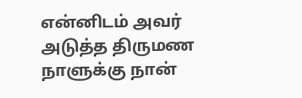என்னிடம் அவர் அடுத்த திருமண நாளுக்கு நான்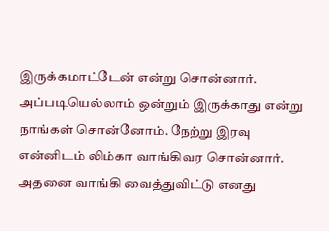இருக்கமாட்டேன் என்று சொன்னார். அப்படியெல்லாம் ஒன்றும் இருக்காது என்று நாங்கள் சொன்னோம். நேற்று இரவு என்னிடம் லிம்கா வாங்கிவர சொன்னார். அதனை வாங்கி வைத்துவிட்டு எனது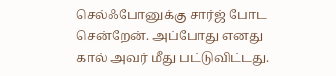செல்ஃபோனுக்கு சார்ஜ் போட சென்றேன். அப்போது எனது கால் அவர் மீது பட்டுவிட்டது.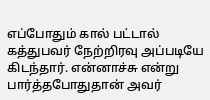எப்போதும் கால் பட்டால் கத்துபவர் நேற்றிரவு அப்படியே கிடந்தார். என்னாச்சு என்று பார்த்தபோதுதான் அவர்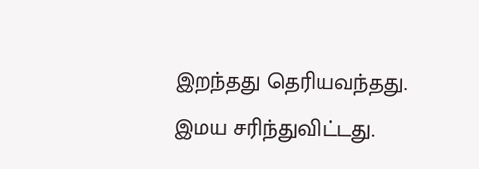இறந்தது தெரியவந்தது. இமய சரிந்துவிட்டது.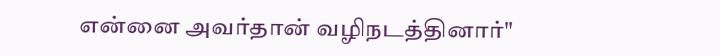என்னை அவர்தான் வழிநடத்தினார்"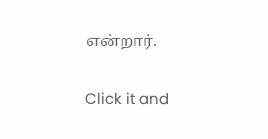என்றார்.


Click it and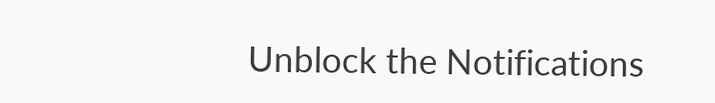Unblock the Notifications